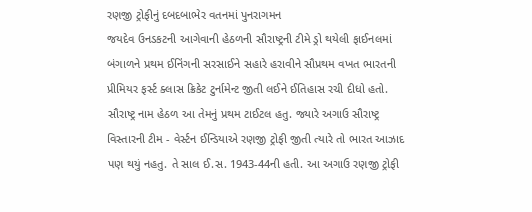રણજી ટ્રોફીનું દબદબાભેર વતનમાં પુનરાગમન
જયદેવ ઉનડકટની આગેવાની હેઠળની સૌરાષ્ટ્રની ટીમે ડ્રો થયેલી ફાઈનલમાં બંગાળને પ્રથમ ઈનિંગની સરસાઈને સહારે હરાવીને સૌપ્રથમ વખત ભારતની પ્રીમિયર ફર્સ્ટ ક્લાસ ક્રિકેટ ટુર્નામેન્ટ જીતી લઈને ઈતિહાસ રચી દીધો હતો. સૌરાષ્ટ્ર નામ હેઠળ આ તેમનું પ્રથમ ટાઈટલ હતુ. જ્યારે અગાઉ સૌરાષ્ટ્ર વિસ્તારની ટીમ - વેર્સ્ટન ઈન્ડિયાએ રણજી ટ્રોફી જીતી ત્યારે તો ભારત આઝાદ પણ થયું નહતુ. તે સાલ ઈ.સ. 1943-44ની હતી. આ અગાઉ રણજી ટ્રોફી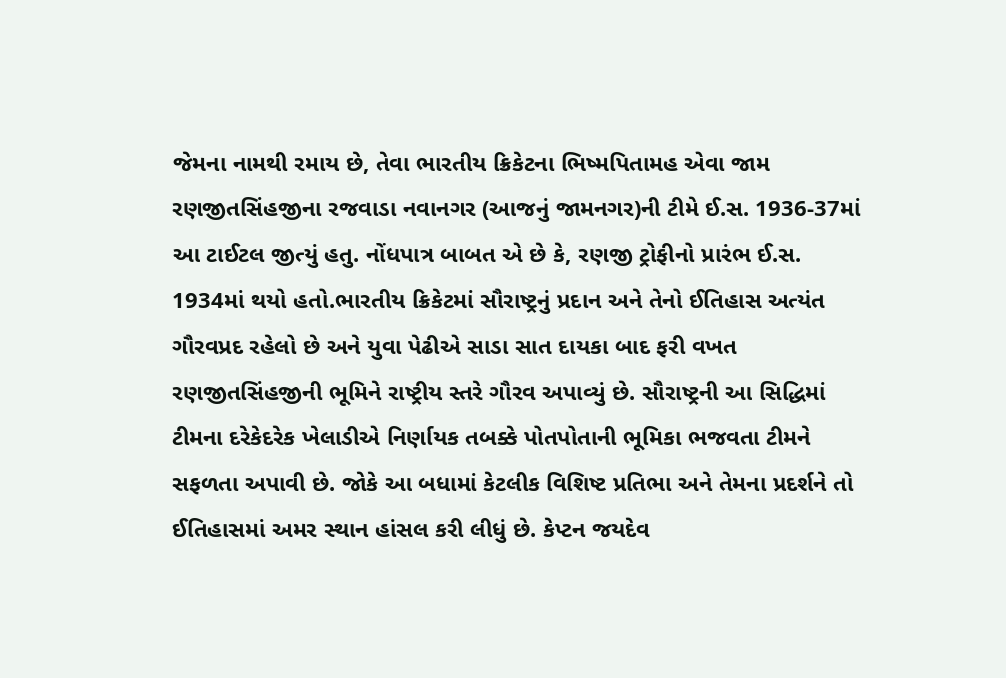જેમના નામથી રમાય છે, તેવા ભારતીય ક્રિકેટના ભિષ્મપિતામહ એવા જામ રણજીતસિંહજીના રજવાડા નવાનગર (આજનું જામનગર)ની ટીમે ઈ.સ. 1936-37માં આ ટાઈટલ જીત્યું હતુ. નોંધપાત્ર બાબત એ છે કે, રણજી ટ્રોફીનો પ્રારંભ ઈ.સ. 1934માં થયો હતો.ભારતીય ક્રિકેટમાં સૌરાષ્ટ્રનું પ્રદાન અને તેનો ઈતિહાસ અત્યંત ગૌરવપ્રદ રહેલો છે અને યુવા પેઢીએ સાડા સાત દાયકા બાદ ફરી વખત રણજીતસિંહજીની ભૂમિને રાષ્ટ્રીય સ્તરે ગૌરવ અપાવ્યું છે. સૌરાષ્ટ્રની આ સિદ્ધિમાં ટીમના દરેકેદરેક ખેલાડીએ નિર્ણાયક તબક્કે પોતપોતાની ભૂમિકા ભજવતા ટીમને સફળતા અપાવી છે. જોકે આ બધામાં કેટલીક વિશિષ્ટ પ્રતિભા અને તેમના પ્રદર્શને તો ઈતિહાસમાં અમર સ્થાન હાંસલ કરી લીધું છે. કેપ્ટન જયદેવ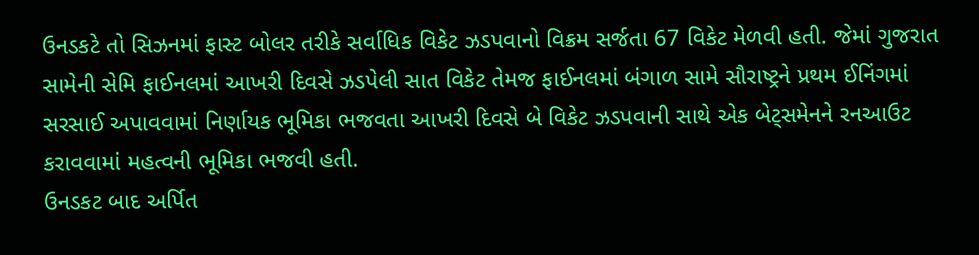ઉનડકટે તો સિઝનમાં ફાસ્ટ બોલર તરીકે સર્વાધિક વિકેટ ઝડપવાનો વિક્રમ સર્જતા 67 વિકેટ મેળવી હતી. જેમાં ગુજરાત સામેની સેમિ ફાઈનલમાં આખરી દિવસે ઝડપેલી સાત વિકેટ તેમજ ફાઈનલમાં બંગાળ સામે સૌરાષ્ટ્રને પ્રથમ ઈનિંગમાં સરસાઈ અપાવવામાં નિર્ણાયક ભૂમિકા ભજવતા આખરી દિવસે બે વિકેટ ઝડપવાની સાથે એક બેટ્સમેનને રનઆઉટ કરાવવામાં મહત્વની ભૂમિકા ભજવી હતી.
ઉનડકટ બાદ અર્પિત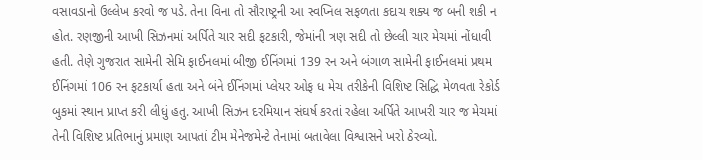વસાવડાનો ઉલ્લેખ કરવો જ પડે. તેના વિના તો સૌરાષ્ટ્રની આ સ્વપ્નિલ સફળતા કદાચ શક્ય જ બની શકી ન હોત. રણજીની આખી સિઝનમાં અર્પિતે ચાર સદી ફટકારી, જેમાંની ત્રણ સદી તો છેલ્લી ચાર મેચમાં નોંધાવી હતી. તેણે ગુજરાત સામેની સેમિ ફાઈનલમાં બીજી ઈનિંગમાં 139 રન અને બંગાળ સામેની ફાઈનલમાં પ્રથમ ઈનિંગમાં 106 રન ફટકાર્યા હતા અને બંને ઈનિંગમાં પ્લેયર ઓફ ધ મેચ તરીકેની વિશિષ્ટ સિદ્ધિ મેળવતા રેકોર્ડ બુકમાં સ્થાન પ્રાપ્ત કરી લીધું હતુ. આખી સિઝન દરમિયાન સંઘર્ષ કરતાં રહેલા અર્પિતે આખરી ચાર જ મેચમાં તેની વિશિષ્ટ પ્રતિભાનું પ્રમાણ આપતાં ટીમ મેનેજમેન્ટે તેનામાં બતાવેલા વિશ્વાસને ખરો ઠેરવ્યો.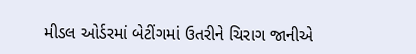મીડલ ઓર્ડરમાં બેટીંગમાં ઉતરીને ચિરાગ જાનીએ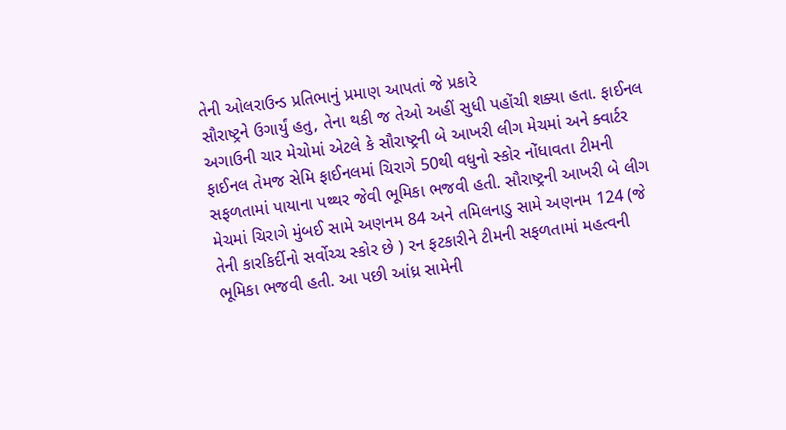તેની ઓલરાઉન્ડ પ્રતિભાનું પ્રમાણ આપતાં જે પ્રકારે
સૌરાષ્ટ્રને ઉગાર્યું હતુ, તેના થકી જ તેઓ અહીં સુધી પહોંચી શક્યા હતા. ફાઈનલ અગાઉની ચાર મેચોમાં એટલે કે સૌરાષ્ટ્રની બે આખરી લીગ મેચમાં અને ક્વાર્ટર ફાઈનલ તેમજ સેમિ ફાઈનલમાં ચિરાગે 50થી વધુનો સ્કોર નોંધાવતા ટીમની સફળતામાં પાયાના પથ્થર જેવી ભૂમિકા ભજવી હતી. સૌરાષ્ટ્રની આખરી બે લીગ મેચમાં ચિરાગે મુંબઈ સામે અણનમ 84 અને તમિલનાડુ સામે અણનમ 124 (જે તેની કારકિર્દીનો સર્વોચ્ચ સ્કોર છે ) રન ફટકારીને ટીમની સફળતામાં મહત્વની ભૂમિકા ભજવી હતી. આ પછી આંધ્ર સામેની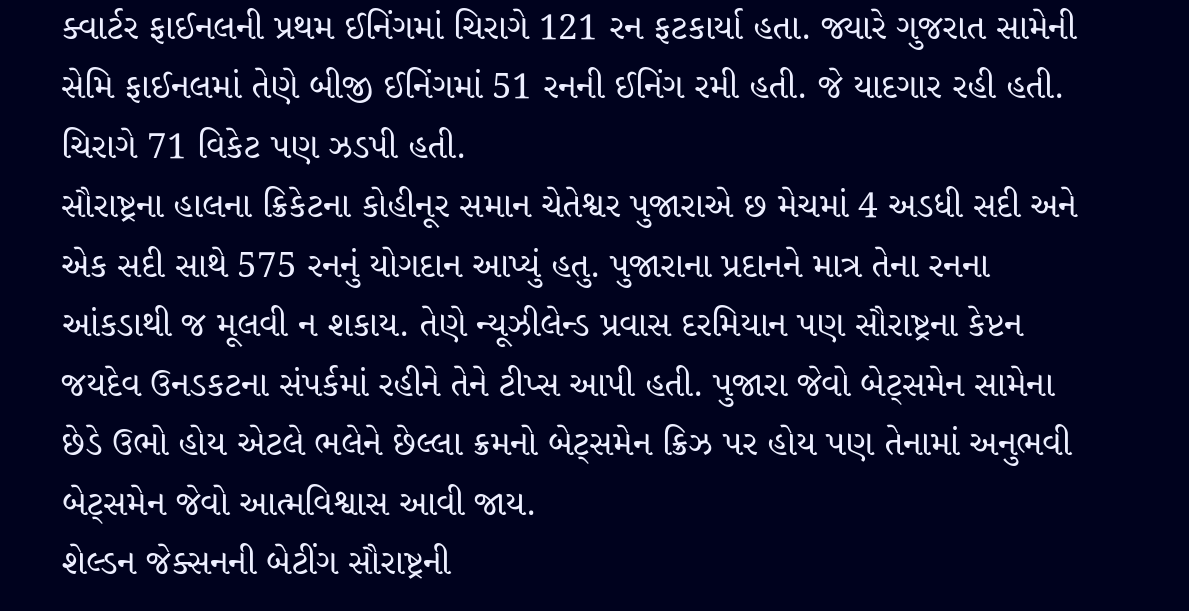ક્વાર્ટર ફાઈનલની પ્રથમ ઈનિંગમાં ચિરાગે 121 રન ફટકાર્યા હતા. જ્યારે ગુજરાત સામેની સેમિ ફાઈનલમાં તેણે બીજી ઈનિંગમાં 51 રનની ઈનિંગ રમી હતી. જે યાદગાર રહી હતી. ચિરાગે 71 વિકેટ પણ ઝડપી હતી.
સૌરાષ્ટ્રના હાલના ક્રિકેટના કોહીનૂર સમાન ચેતેશ્વર પુજારાએ છ મેચમાં 4 અડધી સદી અને એક સદી સાથે 575 રનનું યોગદાન આપ્યું હતુ. પુજારાના પ્રદાનને માત્ર તેના રનના આંકડાથી જ મૂલવી ન શકાય. તેણે ન્યૂઝીલેન્ડ પ્રવાસ દરમિયાન પણ સૌરાષ્ટ્રના કેપ્ટન જયદેવ ઉનડકટના સંપર્કમાં રહીને તેને ટીપ્સ આપી હતી. પુજારા જેવો બેટ્સમેન સામેના છેડે ઉભો હોય એટલે ભલેને છેલ્લા ક્રમનો બેટ્સમેન ક્રિઝ પર હોય પણ તેનામાં અનુભવી બેટ્સમેન જેવો આત્મવિશ્વાસ આવી જાય.
શેલ્ડન જેક્સનની બેટીંગ સૌરાષ્ટ્રની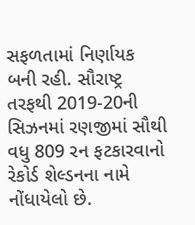સફળતામાં નિર્ણાયક બની રહી. સૌરાષ્ટ્ર તરફથી 2019-20ની સિઝનમાં રણજીમાં સૌથી વધુ 809 રન ફટકારવાનો રેકોર્ડ શેલ્ડનના નામે નોંધાયેલો છે.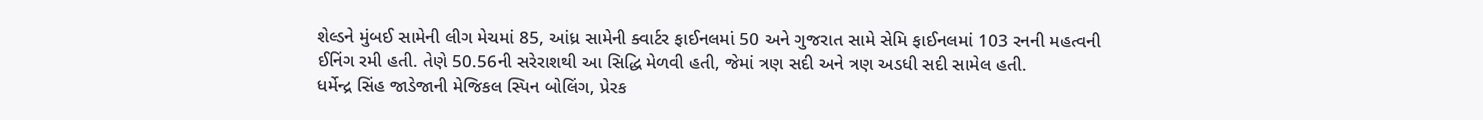શેલ્ડને મુંબઈ સામેની લીગ મેચમાં 85, આંધ્ર સામેની ક્વાર્ટર ફાઈનલમાં 50 અને ગુજરાત સામે સેમિ ફાઈનલમાં 103 રનની મહત્વની ઈનિંગ રમી હતી. તેણે 50.56ની સરેરાશથી આ સિદ્ધિ મેળવી હતી, જેમાં ત્રણ સદી અને ત્રણ અડધી સદી સામેલ હતી.
ધર્મેન્દ્ર સિંહ જાડેજાની મેજિકલ સ્પિન બોલિંગ, પ્રેરક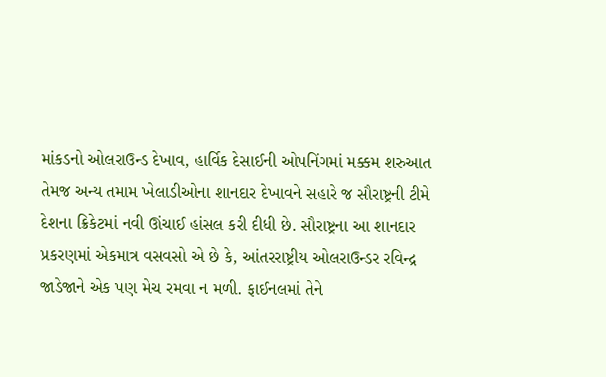માંકડનો ઓલરાઉન્ડ દેખાવ, હાર્વિક દેસાઈની ઓપનિંગમાં મક્કમ શરુઆત તેમજ અન્ય તમામ ખેલાડીઓના શાનદાર દેખાવને સહારે જ સૌરાષ્ટ્રની ટીમે દેશના ક્રિકેટમાં નવી ઊંચાઈ હાંસલ કરી દીધી છે. સૌરાષ્ટ્રના આ શાનદાર પ્રકરણમાં એકમાત્ર વસવસો એ છે કે, આંતરરાષ્ટ્રીય ઓલરાઉન્ડર રવિન્દ્ર જાડેજાને એક પણ મેચ રમવા ન મળી. ફાઈનલમાં તેને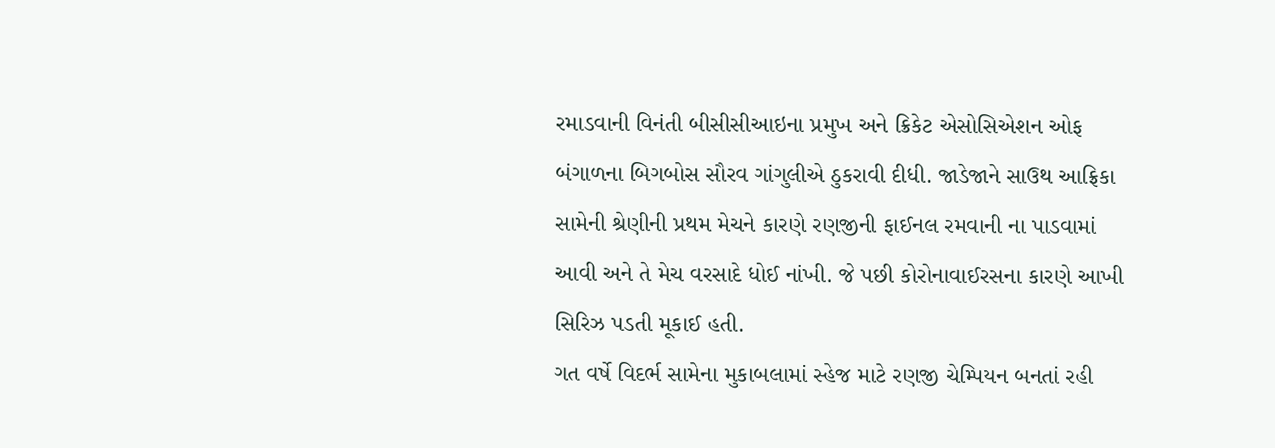રમાડવાની વિનંતી બીસીસીઆઇના પ્રમુખ અને ક્રિકેટ એસોસિએશન ઓફ બંગાળના બિગબોસ સૌરવ ગાંગુલીએ ઠુકરાવી દીધી. જાડેજાને સાઉથ આફ્રિકા સામેની શ્રેણીની પ્રથમ મેચને કારણે રણજીની ફાઈનલ રમવાની ના પાડવામાં આવી અને તે મેચ વરસાદે ધોઈ નાંખી. જે પછી કોરોનાવાઈરસના કારણે આખી સિરિઝ પડતી મૂકાઈ હતી.
ગત વર્ષે વિદર્ભ સામેના મુકાબલામાં સ્હેજ માટે રણજી ચેમ્પિયન બનતાં રહી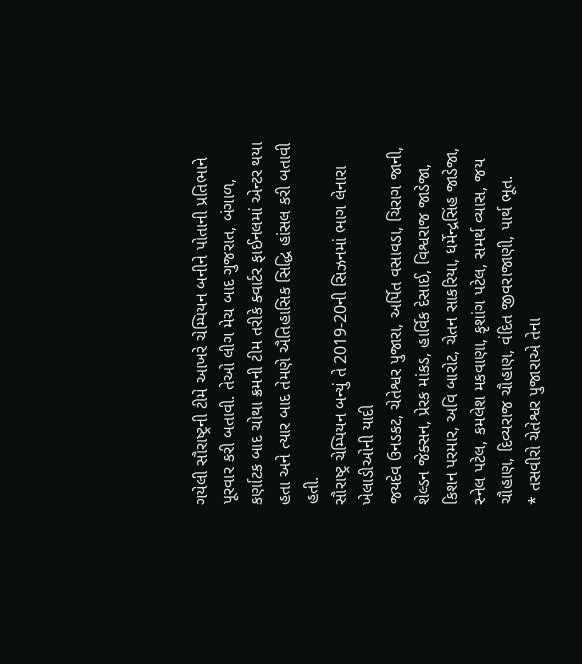ગયેલી સૌરાષ્ટ્રની ટીમે આખરે ચેમ્પિયન બનીને પોતાની પ્રતિભાને પૂરવાર કરી બતાવી. તેઓ લીગ મેચ બાદ ગુજરાત, બંગાળ, કર્ણાટક બાદ ચોથા ક્રમની ટીમ તરીકે ક્વાર્ટર ફાઈનલમાં એન્ટર થયા હતા અને ત્યાર બાદ તેમણે ઐતિહાસિક સિદ્ધિ હાંસલ કરી બતાવી હતી.
સૌરાષ્ટ્ર ચેમ્પિયન બન્યું તે 2019-20ની સિઝનમાં ભાગ લેનારા ખેલાડીઓની યાદી
જયદેવ ઉનડકટ, ચેતેશ્વર પુજારા, અર્પિત વસાવડા, ચિરાગ જાની, શેલ્ડન જેક્સન, પ્રેરક માંકડ, હાર્વિક દેસાઈ, વિશ્વરાજ જાડેજા, કિશન પરમાર, અવિ બારોટ, ચેતન સાકરિયા, ધર્મેન્દ્રસિંહ જાડેજા, સ્નેલ પટેલ, કમલેશ મકવાણા, કૃશાંગ પટેલ, સમર્થ વ્યાસ, જય ચૌહાણ, દિવ્યરાજ ચૌહાણ, વંદિત જીવરાજાણી, પાર્થ ભૂત.
* તસવીરો ચેતેશ્વર પુજારાએ તેના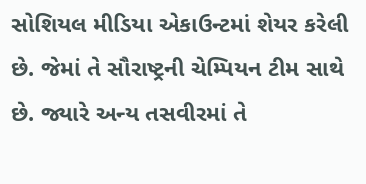સોશિયલ મીડિયા એકાઉન્ટમાં શેયર કરેલી છે. જેમાં તે સૌરાષ્ટ્રની ચેમ્પિયન ટીમ સાથે છે. જ્યારે અન્ય તસવીરમાં તે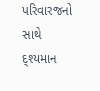પરિવારજનો સાથે દ્શ્યમાન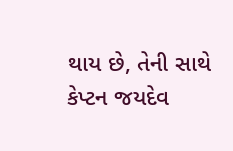થાય છે, તેની સાથે કેપ્ટન જયદેવ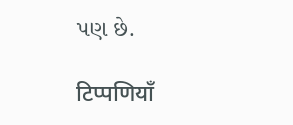પણ છે.

टिप्पणियाँ